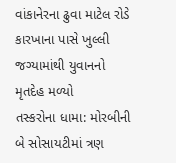વાંકાનેરના ઢુવા માટેલ રોડે કારખાના પાસે ખુલ્લી જગ્યામાંથી યુવાનનો મૃતદેહ મળ્યો
તસ્કરોના ધામા: મોરબીની બે સોસાયટીમાં ત્રણ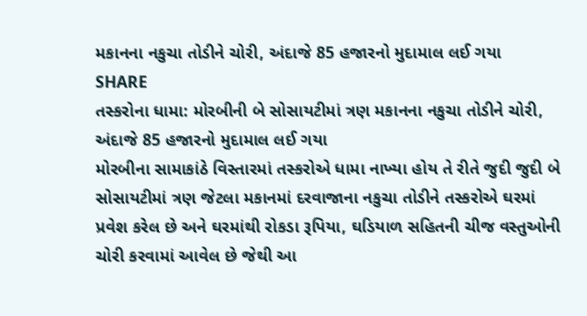મકાનના નકુચા તોડીને ચોરી, અંદાજે 85 હજારનો મુદામાલ લઈ ગયા
SHARE
તસ્કરોના ધામા: મોરબીની બે સોસાયટીમાં ત્રણ મકાનના નકુચા તોડીને ચોરી, અંદાજે 85 હજારનો મુદામાલ લઈ ગયા
મોરબીના સામાકાંઠે વિસ્તારમાં તસ્કરોએ ધામા નાખ્યા હોય તે રીતે જુદી જુદી બે સોસાયટીમાં ત્રણ જેટલા મકાનમાં દરવાજાના નકુચા તોડીને તસ્કરોએ ઘરમાં પ્રવેશ કરેલ છે અને ઘરમાંથી રોકડા રૂપિયા, ઘડિયાળ સહિતની ચીજ વસ્તુઓની ચોરી કરવામાં આવેલ છે જેથી આ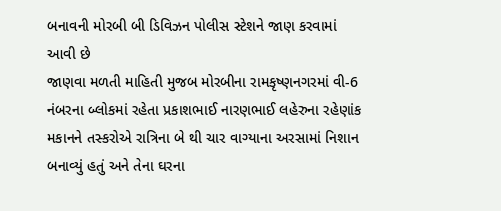બનાવની મોરબી બી ડિવિઝન પોલીસ સ્ટેશને જાણ કરવામાં આવી છે
જાણવા મળતી માહિતી મુજબ મોરબીના રામકૃષ્ણનગરમાં વી-6 નંબરના બ્લોકમાં રહેતા પ્રકાશભાઈ નારણભાઈ લહેરુના રહેણાંક મકાનને તસ્કરોએ રાત્રિના બે થી ચાર વાગ્યાના અરસામાં નિશાન બનાવ્યું હતું અને તેના ઘરના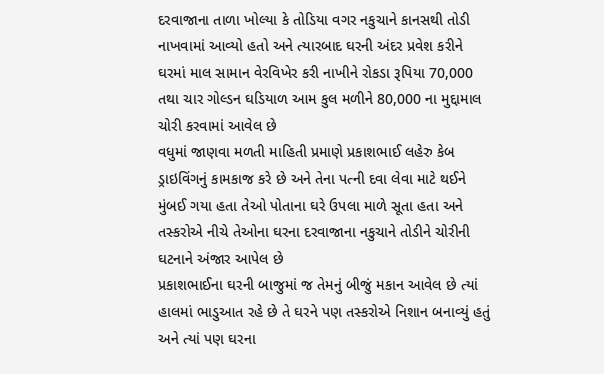દરવાજાના તાળા ખોલ્યા કે તોડિયા વગર નકુચાને કાનસથી તોડી નાખવામાં આવ્યો હતો અને ત્યારબાદ ઘરની અંદર પ્રવેશ કરીને ઘરમાં માલ સામાન વેરવિખેર કરી નાખીને રોકડા રૂપિયા 70,000 તથા ચાર ગોલ્ડન ઘડિયાળ આમ કુલ મળીને 80,000 ના મુદ્દામાલ ચોરી કરવામાં આવેલ છે
વધુમાં જાણવા મળતી માહિતી પ્રમાણે પ્રકાશભાઈ લહેરુ કેબ ડ્રાઇવિંગનું કામકાજ કરે છે અને તેના પત્ની દવા લેવા માટે થઈને મુંબઈ ગયા હતા તેઓ પોતાના ઘરે ઉપલા માળે સૂતા હતા અને તસ્કરોએ નીચે તેઓના ઘરના દરવાજાના નકુચાને તોડીને ચોરીની ઘટનાને અંજાર આપેલ છે
પ્રકાશભાઈના ઘરની બાજુમાં જ તેમનું બીજું મકાન આવેલ છે ત્યાં હાલમાં ભાડુઆત રહે છે તે ઘરને પણ તસ્કરોએ નિશાન બનાવ્યું હતું અને ત્યાં પણ ઘરના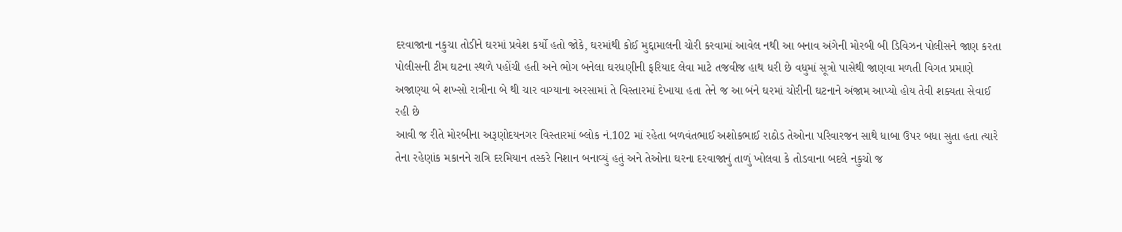દરવાજાના નકુચા તોડીને ઘરમાં પ્રવેશ કર્યો હતો જોકે, ઘરમાંથી કોઈ મુદ્દામાલની ચોરી કરવામાં આવેલ નથી આ બનાવ અંગેની મોરબી બી ડિવિઝન પોલીસને જાણ કરતા પોલીસની ટીમ ઘટના સ્થળે પહોંચી હતી અને ભોગ બનેલા ઘરધણીની ફરિયાદ લેવા માટે તજવીજ હાથ ધરી છે વધુમાં સૂત્રો પાસેથી જાણવા મળતી વિગત પ્રમાણે અજાણ્યા બે શખ્સો રાત્રીના બે થી ચાર વાગ્યાના અરસામાં તે વિસ્તારમાં દેખાયા હતા તેને જ આ બંને ઘરમાં ચોરીની ઘટનાને અંજામ આપ્યો હોય તેવી શક્યતા સેવાઈ રહી છે
આવી જ રીતે મોરબીના અરૂણોદયનગર વિસ્તારમાં બ્લોક નં.102 માં રહેતા બળવંતભાઈ અશોકભાઈ રાઠોડ તેઓના પરિવારજન સાથે ધાબા ઉપર બધા સુતા હતા ત્યારે તેના રહેણાંક મકાનને રાત્રિ દરમિયાન તસ્કરે નિશાન બનાવ્યું હતું અને તેઓના ઘરના દરવાજાનું તાળું ખોલવા કે તોડવાના બદલે નકુચો જ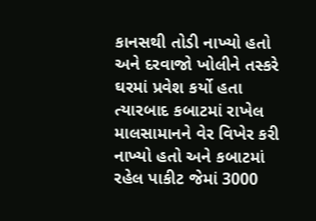કાનસથી તોડી નાખ્યો હતો અને દરવાજો ખોલીને તસ્કરે ઘરમાં પ્રવેશ કર્યો હતા ત્યારબાદ કબાટમાં રાખેલ માલસામાનને વેર વિખેર કરી નાખ્યો હતો અને કબાટમાં રહેલ પાકીટ જેમાં 3000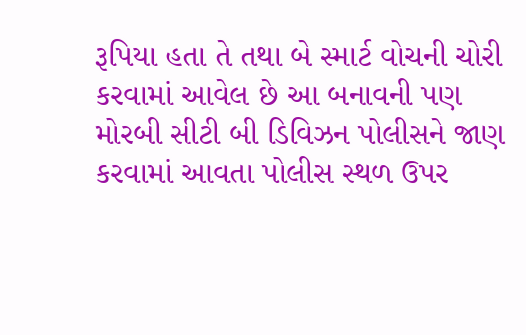રૂપિયા હતા તે તથા બે સ્માર્ટ વોચની ચોરી કરવામાં આવેલ છે આ બનાવની પણ મોરબી સીટી બી ડિવિઝન પોલીસને જાણ કરવામાં આવતા પોલીસ સ્થળ ઉપર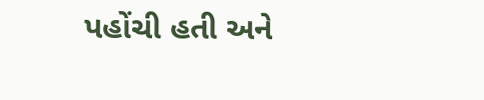પહોંચી હતી અને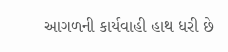આગળની કાર્યવાહી હાથ ધરી છે